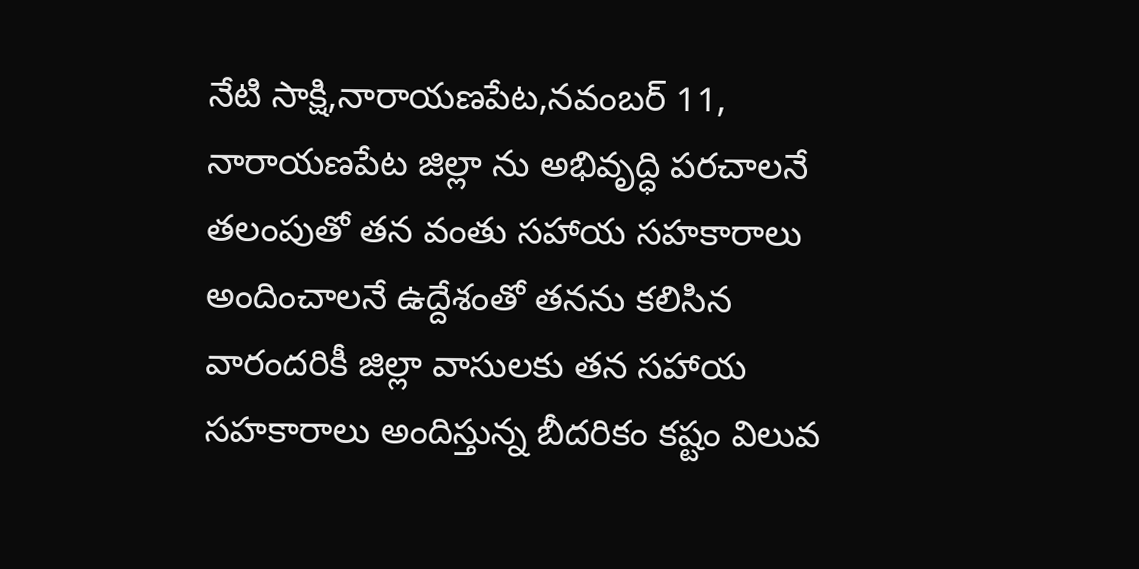నేటి సాక్షి,నారాయణపేట,నవంబర్ 11, నారాయణపేట జిల్లా ను అభివృద్ధి పరచాలనే తలంపుతో తన వంతు సహాయ సహకారాలు అందించాలనే ఉద్దేశంతో తనను కలిసిన వారందరికీ జిల్లా వాసులకు తన సహాయ సహకారాలు అందిస్తున్న బీదరికం కష్టం విలువ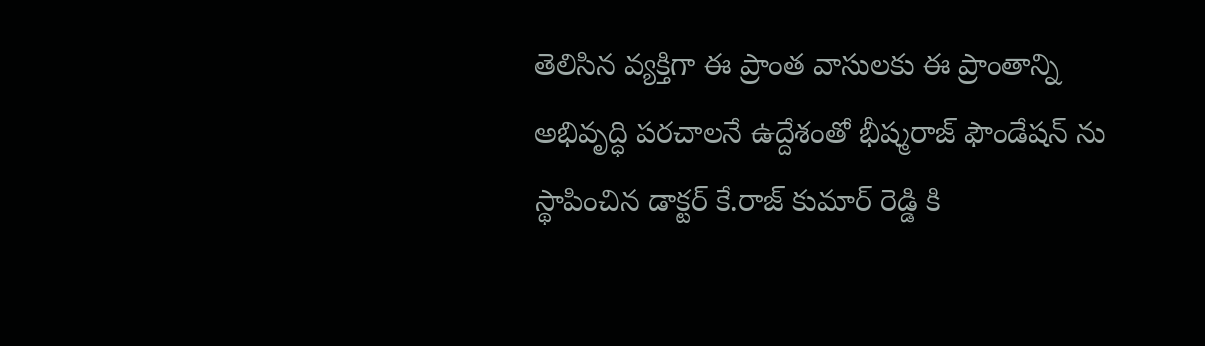తెలిసిన వ్యక్తిగా ఈ ప్రాంత వాసులకు ఈ ప్రాంతాన్ని అభివృద్ధి పరచాలనే ఉద్దేశంతో భీష్మరాజ్ ఫౌండేషన్ ను స్థాపించిన డాక్టర్ కే.రాజ్ కుమార్ రెడ్డి కి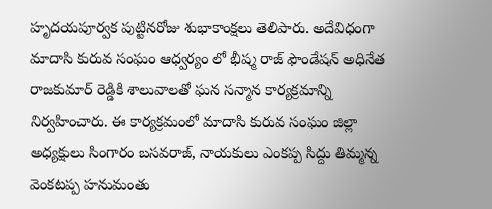హృదయపూర్వక పుట్టినరోజు శుభాకాంక్షలు తెలిపారు. అదేవిధంగా మాదాసి కురువ సంఘం ఆధ్వర్యం లో భీష్మ రాజ్ ఫౌండేషన్ అధినేత రాజకుమార్ రెడ్డికి శాలువాలతో ఘన సన్మాన కార్యక్రమాన్ని నిర్వహించారు. ఈ కార్యక్రమంలో మాదాసి కురువ సంఘం జిల్లా అధ్యక్షులు సింగారం బసవరాజ్, నాయకులు ఎంకప్ప సిద్దు తిమ్మన్న వెంకటప్ప హనుమంతు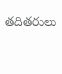తదితరులు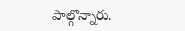పాల్గొన్నారు.